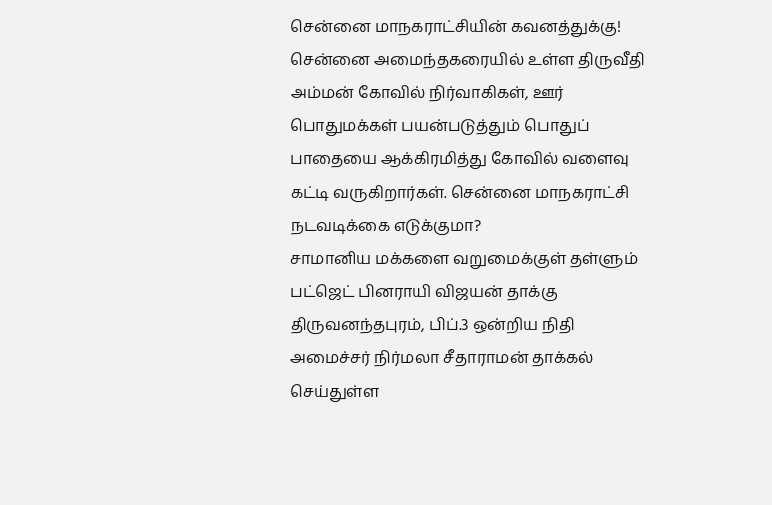சென்னை மாநகராட்சியின் கவனத்துக்கு!
சென்னை அமைந்தகரையில் உள்ள திருவீதி அம்மன் கோவில் நிர்வாகிகள், ஊர் பொதுமக்கள் பயன்படுத்தும் பொதுப் பாதையை ஆக்கிரமித்து கோவில் வளைவு கட்டி வருகிறார்கள். சென்னை மாநகராட்சி நடவடிக்கை எடுக்குமா?
சாமானிய மக்களை வறுமைக்குள் தள்ளும் பட்ஜெட் பினராயி விஜயன் தாக்கு
திருவனந்தபுரம், பிப்.3 ஒன்றிய நிதி அமைச்சர் நிர்மலா சீதாராமன் தாக்கல் செய்துள்ள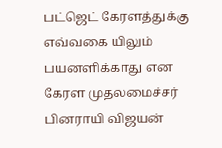பட்ஜெட் கேரளத்துக்கு எவ்வகை யிலும் பயனளிக்காது என கேரள முதலமைச்சர் பினராயி விஜயன்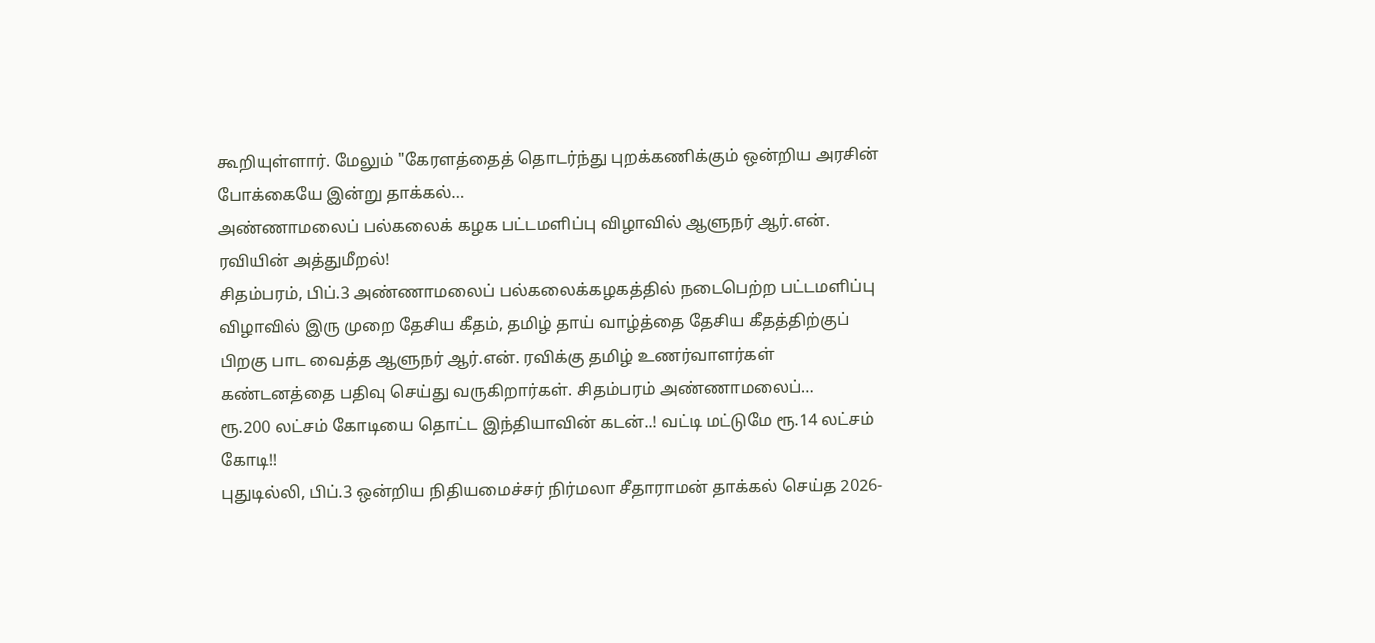கூறியுள்ளார். மேலும் "கேரளத்தைத் தொடர்ந்து புறக்கணிக்கும் ஒன்றிய அரசின் போக்கையே இன்று தாக்கல்…
அண்ணாமலைப் பல்கலைக் கழக பட்டமளிப்பு விழாவில் ஆளுநர் ஆர்.என். ரவியின் அத்துமீறல்!
சிதம்பரம், பிப்.3 அண்ணாமலைப் பல்கலைக்கழகத்தில் நடைபெற்ற பட்டமளிப்பு விழாவில் இரு முறை தேசிய கீதம், தமிழ் தாய் வாழ்த்தை தேசிய கீதத்திற்குப் பிறகு பாட வைத்த ஆளுநர் ஆர்.என். ரவிக்கு தமிழ் உணர்வாளர்கள் கண்டனத்தை பதிவு செய்து வருகிறார்கள். சிதம்பரம் அண்ணாமலைப்…
ரூ.200 லட்சம் கோடியை தொட்ட இந்தியாவின் கடன்..! வட்டி மட்டுமே ரூ.14 லட்சம் கோடி!!
புதுடில்லி, பிப்.3 ஒன்றிய நிதியமைச்சர் நிர்மலா சீதாராமன் தாக்கல் செய்த 2026-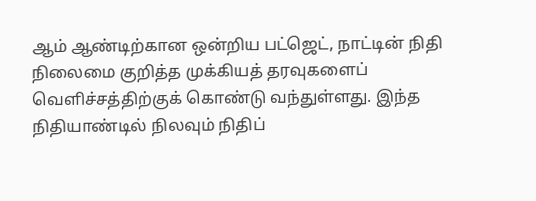ஆம் ஆண்டிற்கான ஒன்றிய பட்ஜெட், நாட்டின் நிதி நிலைமை குறித்த முக்கியத் தரவுகளைப் வெளிச்சத்திற்குக் கொண்டு வந்துள்ளது. இந்த நிதியாண்டில் நிலவும் நிதிப்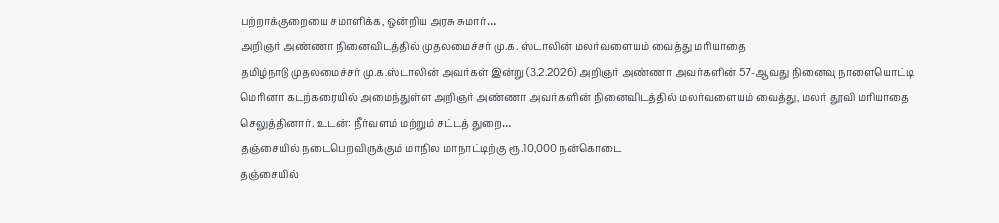பற்றாக்குறையை சமாளிக்க, ஒன்றிய அரசு சுமார்…
அறிஞர் அண்ணா நினைவிடத்தில் முதலமைச்சர் மு.க. ஸ்டாலின் மலர்வளையம் வைத்து மரியாதை
தமிழ்நாடு முதலமைச்சர் மு.க.ஸ்டாலின் அவர்கள் இன்று (3.2.2026) அறிஞர் அண்ணா அவர்களின் 57-ஆவது நினைவு நாளையொட்டி மெரினா கடற்கரையில் அமைந்துள்ள அறிஞர் அண்ணா அவர்களின் நினைவிடத்தில் மலர்வளையம் வைத்து, மலர் தூவி மரியாதை செலுத்தினார். உடன்: நீர்வளம் மற்றும் சட்டத் துறை…
தஞ்சையில் நடைபெறவிருக்கும் மாநில மாநாட்டிற்கு ரூ.10,000 நன்கொடை
தஞ்சையில்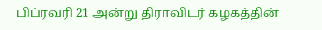பிப்ரவரி 21 அன்று திராவிடர் கழகத்தின்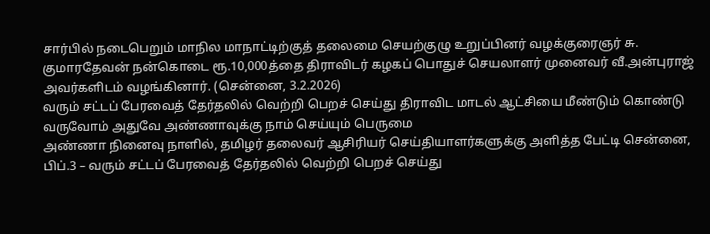சார்பில் நடைபெறும் மாநில மாநாட்டிற்குத் தலைமை செயற்குழு உறுப்பினர் வழக்குரைஞர் சு. குமாரதேவன் நன்கொடை ரூ.10,000த்தை திராவிடர் கழகப் பொதுச் செயலாளர் முனைவர் வீ.அன்புராஜ் அவர்களிடம் வழங்கினார். (சென்னை, 3.2.2026)
வரும் சட்டப் பேரவைத் தேர்தலில் வெற்றி பெறச் செய்து திராவிட மாடல் ஆட்சியை மீண்டும் கொண்டு வருவோம் அதுவே அண்ணாவுக்கு நாம் செய்யும் பெருமை
அண்ணா நினைவு நாளில், தமிழர் தலைவர் ஆசிரியர் செய்தியாளர்களுக்கு அளித்த பேட்டி சென்னை, பிப்.3 – வரும் சட்டப் பேரவைத் தேர்தலில் வெற்றி பெறச் செய்து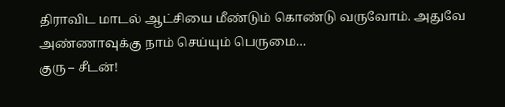திராவிட மாடல் ஆட்சியை மீண்டும் கொண்டு வருவோம். அதுவே அண்ணாவுக்கு நாம் செய்யும் பெருமை…
குரு – சீடன்!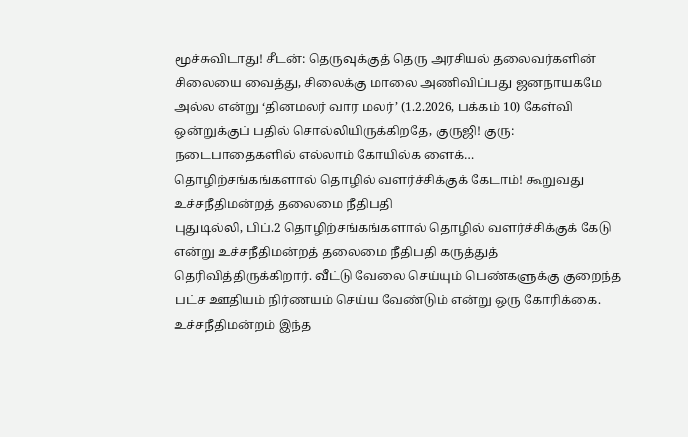மூச்சுவிடாது! சீடன்: தெருவுக்குத் தெரு அரசியல் தலைவர்களின் சிலையை வைத்து, சிலைக்கு மாலை அணிவிப்பது ஜனநாயகமே அல்ல என்று ‘தினமலர் வார மலர்’ (1.2.2026, பக்கம் 10) கேள்வி ஒன்றுக்குப் பதில் சொல்லியிருக்கிறதே, குருஜி! குரு: நடைபாதைகளில் எல்லாம் கோயில்க ளைக்…
தொழிற்சங்கங்களால் தொழில் வளர்ச்சிக்குக் கேடாம்! கூறுவது உச்சநீதிமன்றத் தலைமை நீதிபதி
புதுடில்லி, பிப்.2 தொழிற்சங்கங்களால் தொழில் வளர்ச்சிக்குக் கேடு என்று உச்சநீதிமன்றத் தலைமை நீதிபதி கருத்துத் தெரிவித்திருக்கிறார். வீட்டு வேலை செய்யும் பெண்களுக்கு குறைந்த பட்ச ஊதியம் நிர்ணயம் செய்ய வேண்டும் என்று ஒரு கோரிக்கை. உச்சநீதிமன்றம் இந்த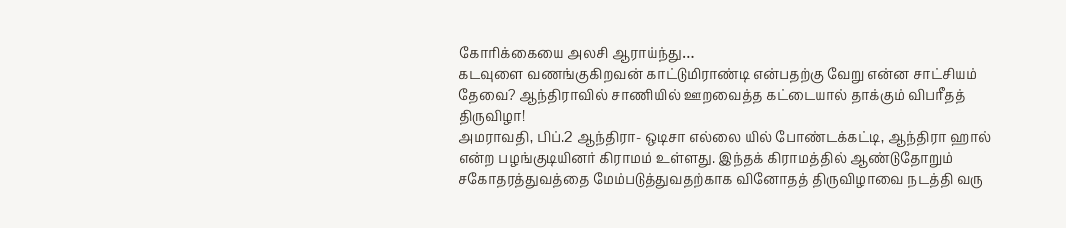கோரிக்கையை அலசி ஆராய்ந்து…
கடவுளை வணங்குகிறவன் காட்டுமிராண்டி என்பதற்கு வேறு என்ன சாட்சியம் தேவை? ஆந்திராவில் சாணியில் ஊறவைத்த கட்டையால் தாக்கும் விபரீதத் திருவிழா!
அமராவதி, பிப்.2 ஆந்திரா- ஒடிசா எல்லை யில் போண்டக்கட்டி, ஆந்திரா ஹால் என்ற பழங்குடியினர் கிராமம் உள்ளது. இந்தக் கிராமத்தில் ஆண்டுதோறும் சகோதரத்துவத்தை மேம்படுத்துவதற்காக வினோதத் திருவிழாவை நடத்தி வரு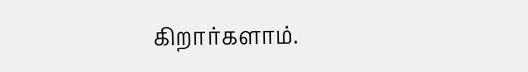கிறார்களாம்.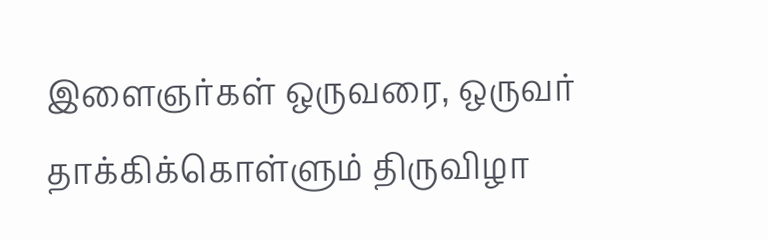இளைஞர்கள் ஒருவரை, ஒருவர் தாக்கிக்கொள்ளும் திருவிழா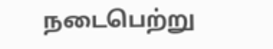நடைபெற்று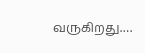வருகிறது.…